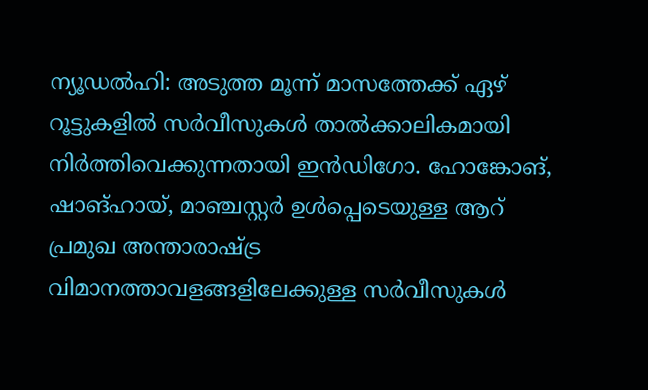ന്യൂഡൽഹി: അടുത്ത മൂന്ന് മാസത്തേക്ക് ഏഴ് റൂട്ടുകളിൽ സർവീസുകൾ താൽക്കാലികമായി നിർത്തിവെക്കുന്നതായി ഇൻഡിഗോ. ഹോങ്കോങ്, ഷാങ്ഹായ്, മാഞ്ചസ്റ്റർ ഉൾപ്പെടെയുള്ള ആറ് പ്രമുഖ അന്താരാഷ്ട്ര വിമാനത്താവളങ്ങളിലേക്കുള്ള സർവീസുകൾ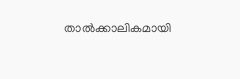താൽക്കാലികമായി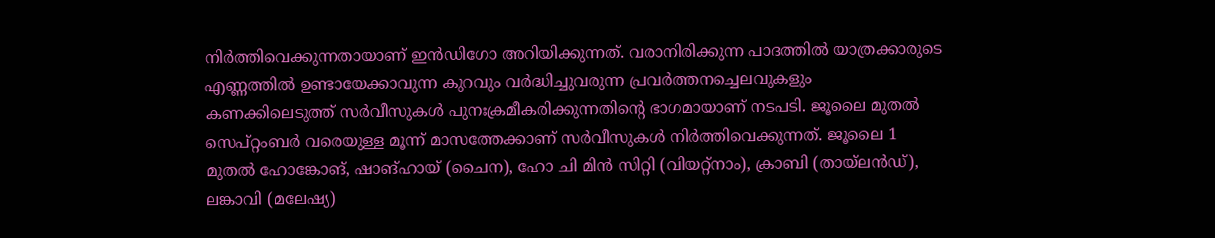നിർത്തിവെക്കുന്നതായാണ് ഇൻഡിഗോ അറിയിക്കുന്നത്. വരാനിരിക്കുന്ന പാദത്തിൽ യാത്രക്കാരുടെ എണ്ണത്തിൽ ഉണ്ടായേക്കാവുന്ന കുറവും വർദ്ധിച്ചുവരുന്ന പ്രവർത്തനച്ചെലവുകളും കണക്കിലെടുത്ത് സർവീസുകൾ പുനഃക്രമീകരിക്കുന്നതിന്റെ ഭാഗമായാണ് നടപടി. ജൂലൈ മുതൽ സെപ്റ്റംബർ വരെയുള്ള മൂന്ന് മാസത്തേക്കാണ് സർവീസുകൾ നിർത്തിവെക്കുന്നത്. ജൂലൈ 1 മുതൽ ഹോങ്കോങ്, ഷാങ്ഹായ് (ചൈന), ഹോ ചി മിൻ സിറ്റി (വിയറ്റ്നാം), ക്രാബി (തായ്ലൻഡ്), ലങ്കാവി (മലേഷ്യ)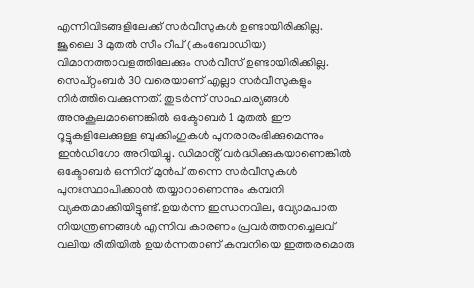എന്നിവിടങ്ങളിലേക്ക് സർവീസുകൾ ഉണ്ടായിരിക്കില്ല. ജൂലൈ 3 മുതൽ സീം റീപ് (കംബോഡിയ) വിമാനത്താവളത്തിലേക്കും സർവീസ് ഉണ്ടായിരിക്കില്ല.
സെപ്റ്റംബർ 30 വരെയാണ് എല്ലാ സർവീസുകളും നിർത്തിവെക്കുന്നത്. തുടർന്ന് സാഹചര്യങ്ങൾ അനുകൂലമാണെങ്കിൽ ഒക്ടോബർ 1 മുതൽ ഈ റൂട്ടുകളിലേക്കുള്ള ബുക്കിംഗുകൾ പുനരാരംഭിക്കുമെന്നും ഇൻഡിഗോ അറിയിച്ചു. ഡിമാൻ്റ് വർദ്ധിക്കുകയാണെങ്കിൽ ഒക്ടോബർ ഒന്നിന് മുൻപ് തന്നെ സർവീസുകൾ പുനഃസ്ഥാപിക്കാൻ തയ്യാറാണെന്നും കമ്പനി വ്യക്തമാക്കിയിട്ടുണ്ട്.ഉയർന്ന ഇന്ധനവില, വ്യോമപാത നിയന്ത്രണങ്ങൾ എന്നിവ കാരണം പ്രവർത്തനച്ചെലവ് വലിയ രീതിയിൽ ഉയർന്നതാണ് കമ്പനിയെ ഇത്തരമൊരു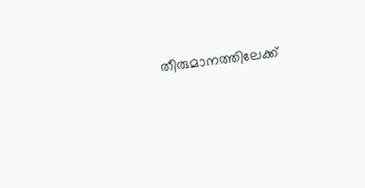തീരുമാനത്തിലേക്ക്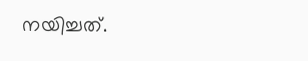നയിച്ചത്.